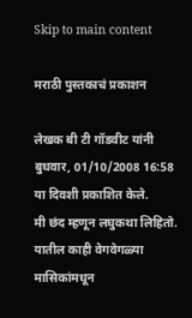Skip to main content

मराठी पुस्तकाचं प्रकाशन

लेखक बी टी गॉडवीट यांनी बुधवार, 01/10/2008 16:58 या दिवशी प्रकाशित केले.
मी छंद म्हणून लघुकथा लिहितो. यातील काही वेगवेगळ्या मासिकांमधून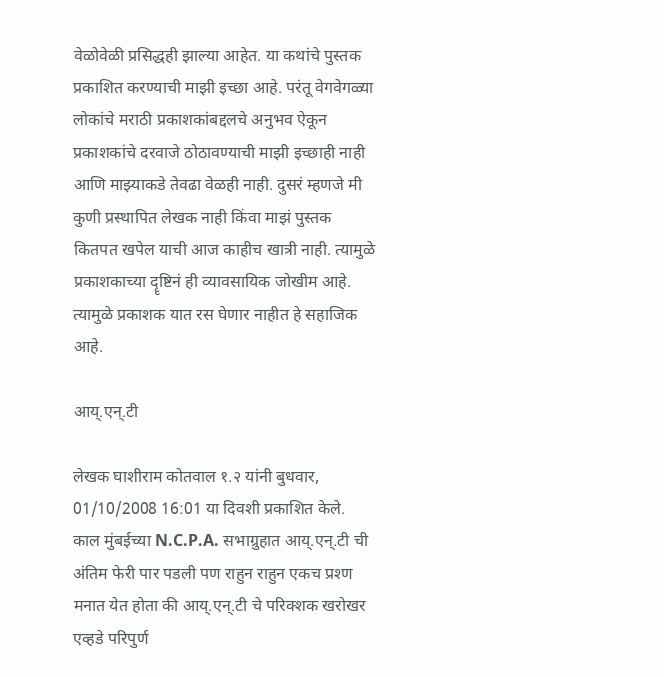वेळोवेळी प्रसिद्धही झाल्या आहेत. या कथांचे पुस्तक प्रकाशित करण्याची माझी इच्छा आहे. परंतू वेगवेगळ्या लोकांचे मराठी प्रकाशकांबद्दलचे अनुभव ऐकून प्रकाशकांचे दरवाजे ठोठावण्याची माझी इच्छाही नाही आणि माझ्याकडे तेवढा वेळही नाही. दुसरं म्हणजे मी कुणी प्रस्थापित लेखक नाही किंवा माझं पुस्तक कितपत खपेल याची आज काहीच खात्री नाही. त्यामुळे प्रकाशकाच्या दॄष्टिनं ही व्यावसायिक जोखीम आहे. त्यामुळे प्रकाशक यात रस घेणार नाहीत हे सहाजिक आहे.

आय्.एन्.टी

लेखक घाशीराम कोतवाल १.२ यांनी बुधवार, 01/10/2008 16:01 या दिवशी प्रकाशित केले.
काल मुंबईच्या N.C.P.A. सभाग्रुहात आय्.एन्.टी ची अंतिम फेरी पार पडली पण राहुन राहुन एकच प्रश्ण मनात येत होता की आय्.एन्.टी चे परिक्शक खरोखर एव्हडे परिपुर्ण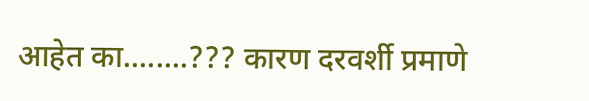आहेत का........??? कारण दरवर्शी प्रमाणे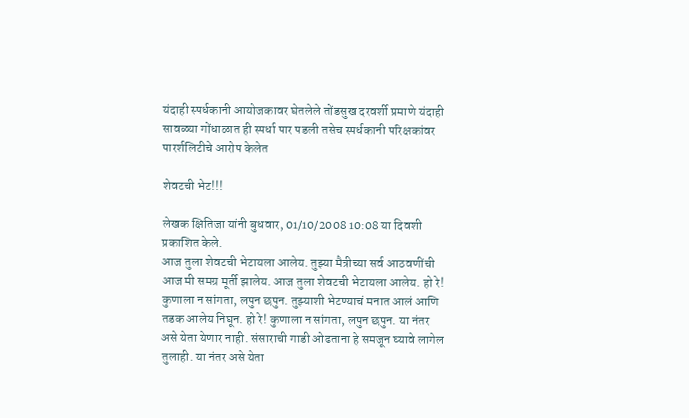यंदाही स्पर्धकानी आयोजकावर घेतलेले तोंडसुख दरवर्शी प्रमाणे यंदाही सावळ्या गोंधाळात ही स्पर्धा पार पडली तसेच स्पर्धकानी परिक्षकांवर पारर्शलिटीचे आरोप केलेत

शेवटची भेट!!!

लेखक क्षितिजा यांनी बुधवार, 01/10/2008 10:08 या दिवशी प्रकाशित केले.
आज तुला शेवटची भेटायला आलेय. तुझ्या मैत्रीच्या सर्व आठवणींची आज मी समग्र मूर्ती झालेय. आज तुला शेवटची भेटायला आलेय. हो रे! कुणाला न सांगता, लपुन छपुन. तुझ्याशी भेटण्याचं मनात आलं आणि तडक आलेय निघून. हो रे! कुणाला न सांगता, लपुन छपुन. या नंतर असे येता येणार नाही. संसाराची गाडी ओढताना हे समजून घ्यावे लागेल तुलाही. या नंतर असे येता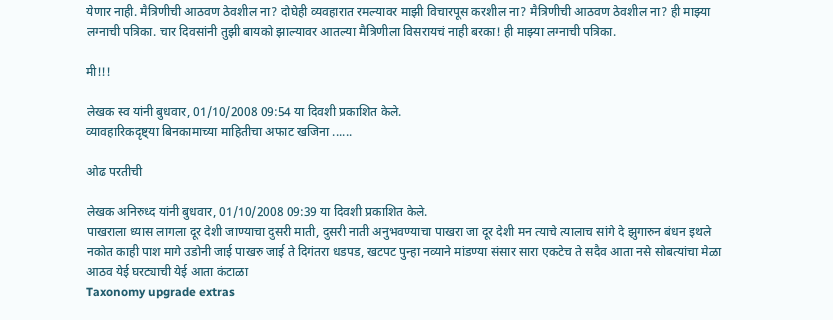येणार नाही. मैत्रिणीची आठवण ठेवशील ना? दोघेही व्यवहारात रमल्यावर माझी विचारपूस करशील ना? मैत्रिणीची आठवण ठेवशील ना? ही माझ्या लग्नाची पत्रिका. चार दिवसांनी तुझी बायको झाल्यावर आतल्या मैत्रिणीला विसरायचं नाही बरका! ही माझ्या लग्नाची पत्रिका.

मी!!!

लेखक स्व यांनी बुधवार, 01/10/2008 09:54 या दिवशी प्रकाशित केले.
व्यावहारिकदृष्ट्या बिनकामाच्या माहितीचा अफाट खजिना ......

ओढ परतीची

लेखक अनिरुध्द यांनी बुधवार, 01/10/2008 09:39 या दिवशी प्रकाशित केले.
पाखराला ध्यास लागला दूर देशी जाण्याचा दुसरी माती, दुसरी नाती अनुभवण्याचा पाखरा जा दूर देशी मन त्याचे त्यालाच सांगे दे झुगारुन बंधन इथले नकोत काही पाश मागे उडोनी जाई पाखरु जाई ते दिगंतरा धडपड, खटपट पुन्हा नव्याने मांडण्या संसार सारा एकटेच ते सदैव आता नसे सोबत्यांचा मेळा आठव येई घरट्याची येई आता कंटाळा
Taxonomy upgrade extras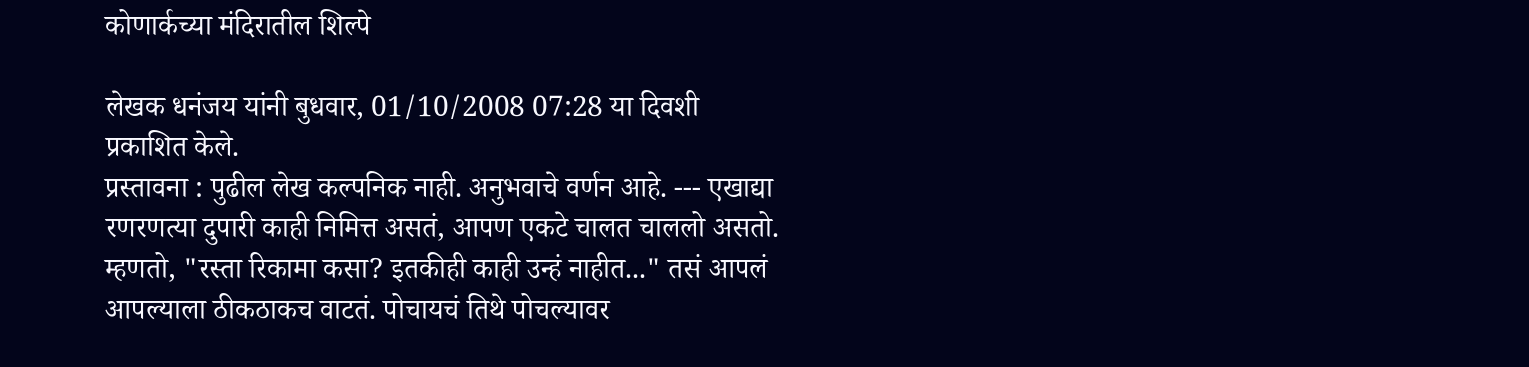कोणार्कच्या मंदिरातील शिल्पे

लेखक धनंजय यांनी बुधवार, 01/10/2008 07:28 या दिवशी प्रकाशित केले.
प्रस्तावना : पुढील लेख कल्पनिक नाही. अनुभवाचे वर्णन आहे. --- एखाद्या रणरणत्या दुपारी काही निमित्त असतं, आपण एकटे चालत चाललो असतो. म्हणतो, "रस्ता रिकामा कसा? इतकीही काही उन्हं नाहीत..." तसं आपलं आपल्याला ठीकठाकच वाटतं. पोचायचं तिथे पोचल्यावर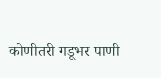कोणीतरी गडूभर पाणी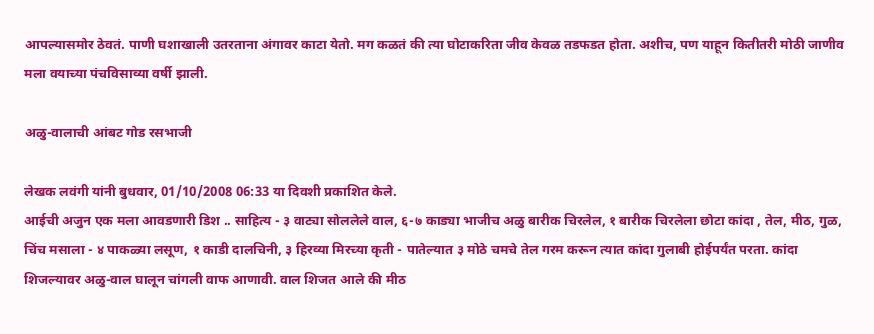आपल्यासमोर ठेवतं. पाणी घशाखाली उतरताना अंगावर काटा येतो. मग कळतं की त्या घोटाकरिता जीव केवळ तडफडत होता. अशीच, पण याहून कितीतरी मोठी जाणीव मला वयाच्या पंचविसाव्या वर्षी झाली.

अळु-वालाची आंबट गोड रसभाजी

लेखक लवंगी यांनी बुधवार, 01/10/2008 06:33 या दिवशी प्रकाशित केले.
आईची अजुन एक मला आवडणारी डिश .. साहित्य - ३ वाट्या सोललेले वाल, ६-७ काड्या भाजीच अळु बारीक चिरलेल, १ बारीक चिरलेला छोटा कांदा , तेल, मीठ, गुळ, चिंच मसाला - ४ पाकळ्या लसूण, १ काडी दालचिनी, ३ हिरव्या मिरच्या कृती - पातेल्यात ३ मोठे चमचे तेल गरम करून त्यात कांदा गुलाबी होईपर्यंत परता. कांदा शिजल्यावर अळु-वाल घालून चांगली वाफ आणावी. वाल शिजत आले की मीठ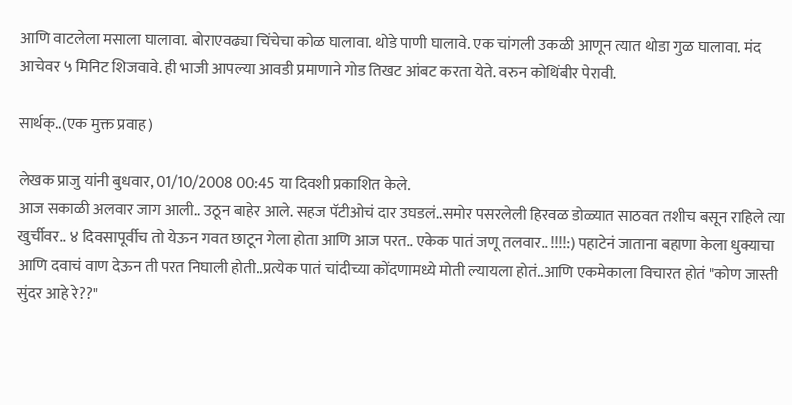आणि वाटलेला मसाला घालावा. बोराएवढ्या चिंचेचा कोळ घालावा. थोडे पाणी घालावे. एक चांगली उकळी आणून त्यात थोडा गुळ घालावा. मंद आचेवर ५ मिनिट शिजवावे. ही भाजी आपल्या आवडी प्रमाणाने गोड तिखट आंबट करता येते. वरुन कोथिंबीर पेरावी.

सार्थक्..(एक मुक्त प्रवाह)

लेखक प्राजु यांनी बुधवार, 01/10/2008 00:45 या दिवशी प्रकाशित केले.
आज सकाळी अलवार जाग आली.. उठून बाहेर आले. सहज पॅटीओचं दार उघडलं..समोर पसरलेली हिरवळ डोळ्यात साठवत तशीच बसून राहिले त्या खुर्चीवर.. ४ दिवसापूर्वीच तो येऊन गवत छाटून गेला होता आणि आज परत.. एकेक पातं जणू तलवार.. !!!!:) पहाटेनं जाताना बहाणा केला धुक्याचा आणि दवाचं वाण देऊन ती परत निघाली होती..प्रत्येक पातं चांदीच्या कोंदणामध्ये मोती ल्यायला होतं..आणि एकमेकाला विचारत होतं "कोण जास्ती सुंदर आहे रे??"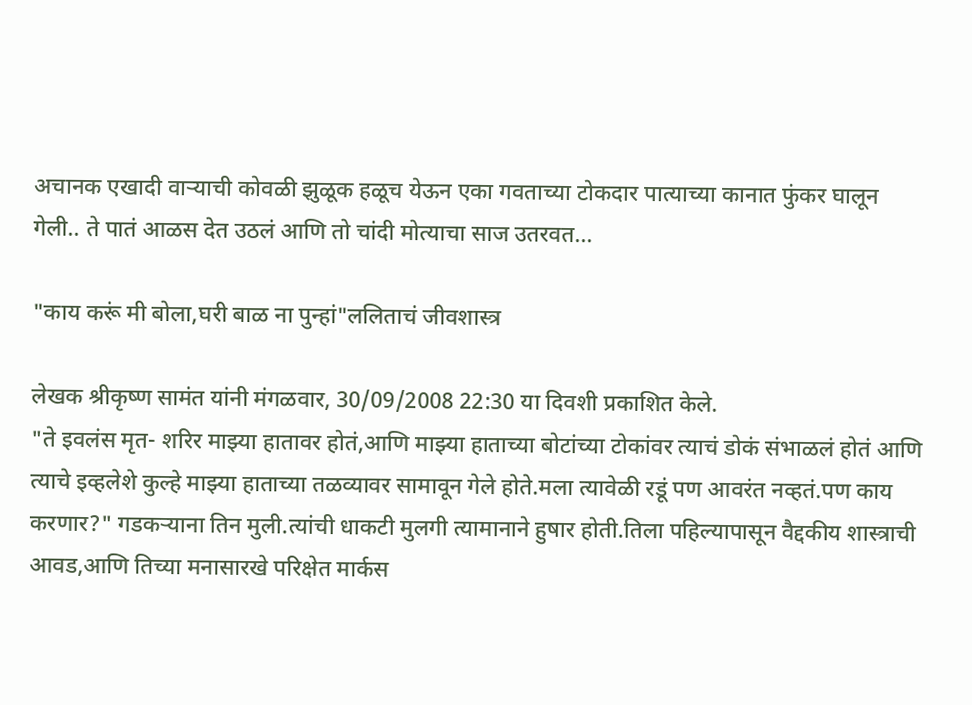अचानक एखादी वार्‍याची कोवळी झुळूक हळूच येऊन एका गवताच्या टोकदार पात्याच्या कानात फुंकर घालून गेली.. ते पातं आळस देत उठलं आणि तो चांदी मोत्याचा साज उतरवत...

"काय करूं मी बोला,घरी बाळ ना पुन्हां"ललिताचं जीवशास्त्र

लेखक श्रीकृष्ण सामंत यांनी मंगळवार, 30/09/2008 22:30 या दिवशी प्रकाशित केले.
"ते इवलंस मृत- शरिर माझ्या हातावर होतं,आणि माझ्या हाताच्या बोटांच्या टोकांवर त्याचं डोकं संभाळलं होतं आणि त्याचे इव्हलेशे कुल्हे माझ्या हाताच्या तळव्यावर सामावून गेले होते.मला त्यावेळी रडूं पण आवरंत नव्हतं.पण काय करणार?" गडकऱ्याना तिन मुली.त्यांची धाकटी मुलगी त्यामानाने हुषार होती.तिला पहिल्यापासून वैद्दकीय शास्त्राची आवड,आणि तिच्या मनासारखे परिक्षेत मार्कस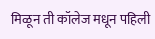मिळून ती कॉलेज मधून पहिली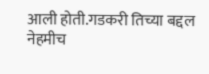आली होती.गडकरी तिच्या बद्दल नेहमीच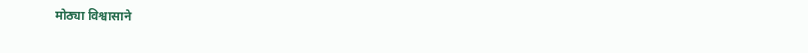मोठ्या विश्वासाने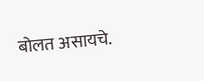बोलत असायचे.